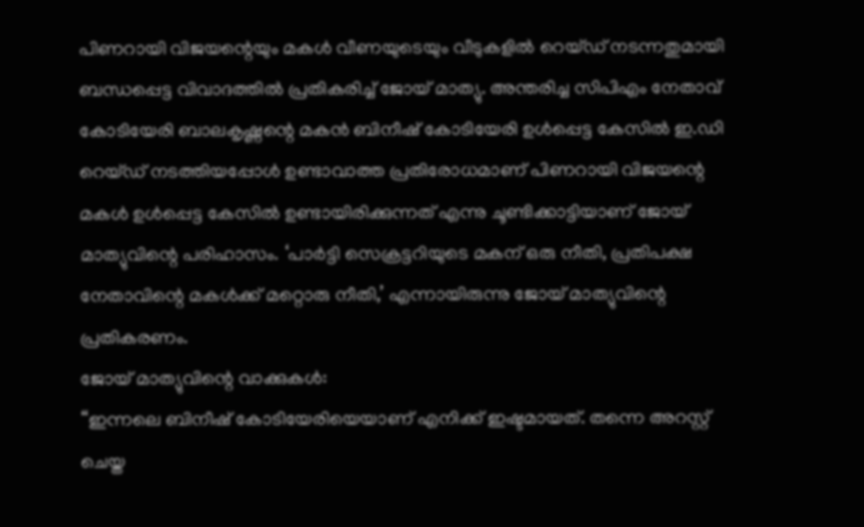പിണറായി വിജയന്റെയും മകൾ വീണയുടെയും വീടുകളിൽ റെയ്ഡ് നടന്നതുമായി ബന്ധപ്പെട്ട വിവാദത്തിൽ പ്രതികരിച്ച് ജോയ് മാത്യു. അന്തരിച്ച സിപിഎം നേതാവ് കോടിയേരി ബാലകൃഷ്ണന്റെ മകൻ ബിനീഷ് കോടിയേരി ഉൾപ്പെട്ട കേസിൽ ഇ.ഡി റെയ്ഡ് നടത്തിയപ്പോൾ ഉണ്ടാവാത്ത പ്രതിരോധമാണ് പിണറായി വിജയന്റെ മകൾ ഉൾപ്പെട്ട കേസിൽ ഉണ്ടായിരിക്കുന്നത് എന്നു ചൂണ്ടിക്കാട്ടിയാണ് ജോയ് മാത്യുവിന്റെ പരിഹാസം. ‘പാർട്ടി സെക്രട്ടറിയുടെ മകന് ഒരു നീതി, പ്രതിപക്ഷ നേതാവിന്റെ മകൾക്ക് മറ്റൊരു നീതി,’ എന്നായിരുന്നു ജോയ് മാത്യുവിന്റെ പ്രതികരണം.
ജോയ് മാത്യുവിന്റെ വാക്കുകൾ:
“ഇന്നലെ ബിനീഷ് കോടിയേരിയെയാണ് എനിക്ക് ഇഷ്ടമായത്. തന്നെ അറസ്റ്റ് ചെയ്ത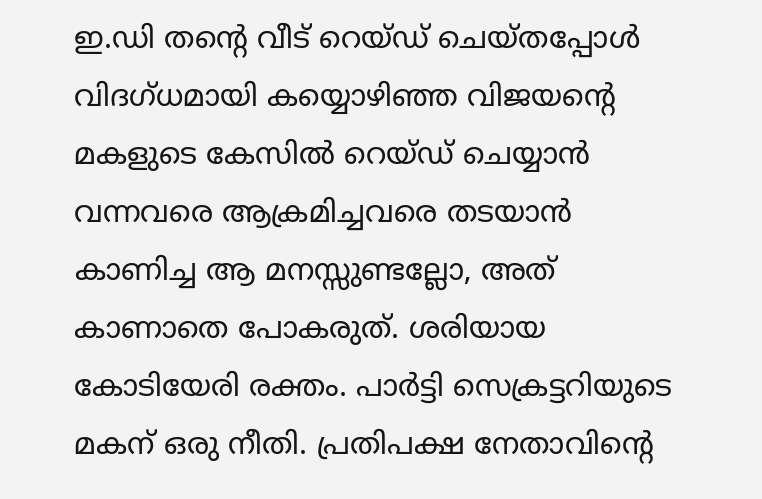ഇ.ഡി തന്റെ വീട് റെയ്ഡ് ചെയ്തപ്പോൾ വിദഗ്ധമായി കയ്യൊഴിഞ്ഞ വിജയന്റെ മകളുടെ കേസിൽ റെയ്ഡ് ചെയ്യാൻ വന്നവരെ ആക്രമിച്ചവരെ തടയാൻ കാണിച്ച ആ മനസ്സുണ്ടല്ലോ, അത് കാണാതെ പോകരുത്. ശരിയായ കോടിയേരി രക്തം. പാർട്ടി സെക്രട്ടറിയുടെ മകന് ഒരു നീതി. പ്രതിപക്ഷ നേതാവിന്റെ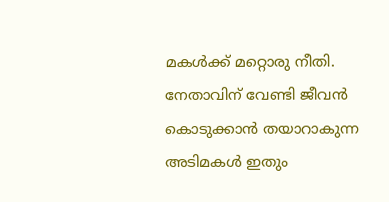മകൾക്ക് മറ്റൊരു നീതി. നേതാവിന് വേണ്ടി ജീവൻ കൊടുക്കാൻ തയാറാകുന്ന അടിമകൾ ഇതും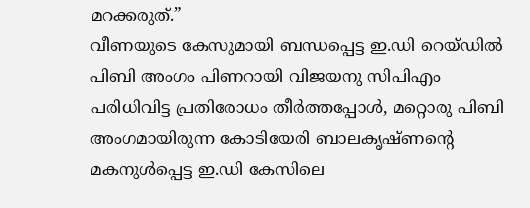മറക്കരുത്.”
വീണയുടെ കേസുമായി ബന്ധപ്പെട്ട ഇ.ഡി റെയ്ഡിൽ പിബി അംഗം പിണറായി വിജയനു സിപിഎം പരിധിവിട്ട പ്രതിരോധം തീർത്തപ്പോൾ, മറ്റൊരു പിബി അംഗമായിരുന്ന കോടിയേരി ബാലകൃഷ്ണന്റെ മകനുൾപ്പെട്ട ഇ.ഡി കേസിലെ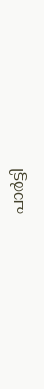പാർട്ടി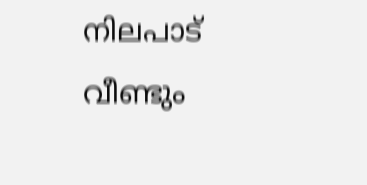നിലപാട് വീണ്ടും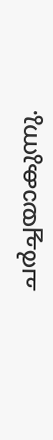ചർച്ചയാകുന്നു.